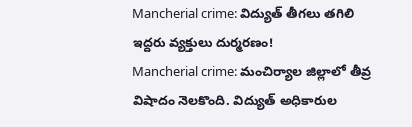Mancherial crime: విద్యుత్ తీగలు తగిలి ఇద్దరు వ్యక్తులు దుర్మరణం!
Mancherial crime: మంచిర్యాల జిల్లాలో తీవ్ర విషాదం నెలకొంది. విద్యుత్ అధికారుల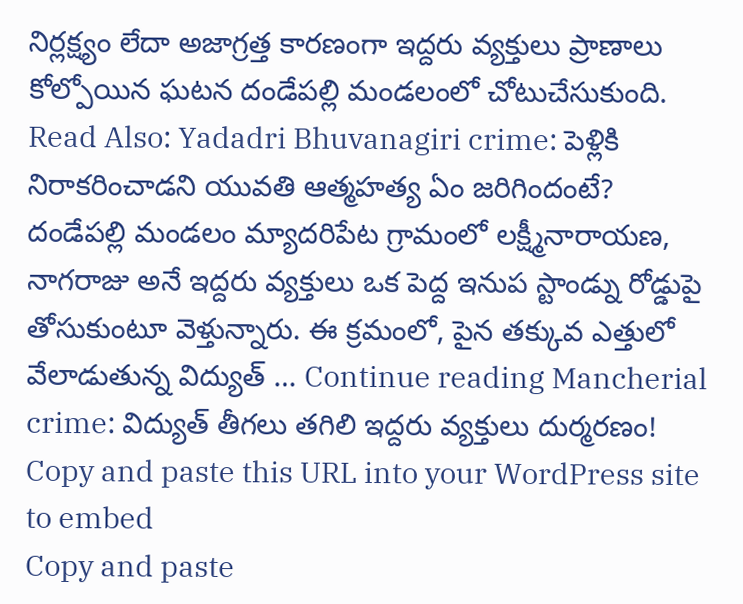నిర్లక్ష్యం లేదా అజాగ్రత్త కారణంగా ఇద్దరు వ్యక్తులు ప్రాణాలు కోల్పోయిన ఘటన దండేపల్లి మండలంలో చోటుచేసుకుంది. Read Also: Yadadri Bhuvanagiri crime: పెళ్లికి నిరాకరించాడని యువతి ఆత్మహత్య ఏం జరిగిందంటే? దండేపల్లి మండలం మ్యాదరిపేట గ్రామంలో లక్ష్మీనారాయణ, నాగరాజు అనే ఇద్దరు వ్యక్తులు ఒక పెద్ద ఇనుప స్టాండ్ను రోడ్డుపై తోసుకుంటూ వెళ్తున్నారు. ఈ క్రమంలో, పైన తక్కువ ఎత్తులో వేలాడుతున్న విద్యుత్ … Continue reading Mancherial crime: విద్యుత్ తీగలు తగిలి ఇద్దరు వ్యక్తులు దుర్మరణం!
Copy and paste this URL into your WordPress site to embed
Copy and paste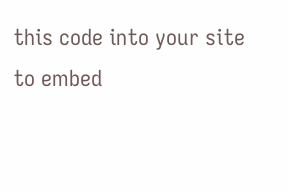this code into your site to embed